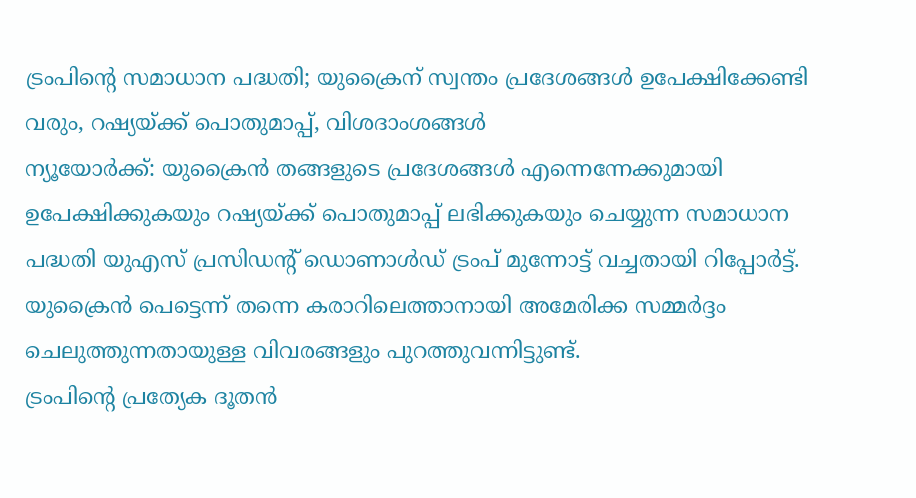ട്രംപിന്റെ സമാധാന പദ്ധതി; യുക്രൈന് സ്വന്തം പ്രദേശങ്ങൾ ഉപേക്ഷിക്കേണ്ടി വരും, റഷ്യയ്ക്ക് പൊതുമാപ്പ്, വിശദാംശങ്ങൾ
ന്യൂയോർക്ക്: യുക്രൈൻ തങ്ങളുടെ പ്രദേശങ്ങൾ എന്നെന്നേക്കുമായി ഉപേക്ഷിക്കുകയും റഷ്യയ്ക്ക് പൊതുമാപ്പ് ലഭിക്കുകയും ചെയ്യുന്ന സമാധാന പദ്ധതി യുഎസ് പ്രസിഡന്റ് ഡൊണാൾഡ് ട്രംപ് മുന്നോട്ട് വച്ചതായി റിപ്പോർട്ട്. യുക്രൈൻ പെട്ടെന്ന് തന്നെ കരാറിലെത്താനായി അമേരിക്ക സമ്മർദ്ദം ചെലുത്തുന്നതായുള്ള വിവരങ്ങളും പുറത്തുവന്നിട്ടുണ്ട്.
ട്രംപിന്റെ പ്രത്യേക ദൂതൻ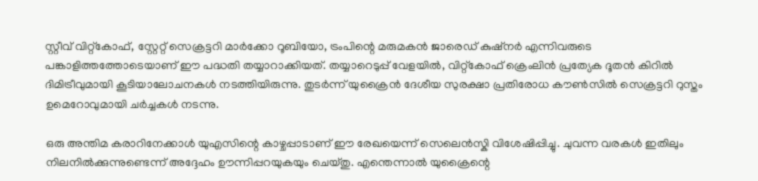സ്റ്റീവ് വിറ്റ്കോഫ്, സ്റ്റേറ്റ് സെക്രട്ടറി മാർക്കോ റൂബിയോ, ട്രംപിന്റെ മരുമകൻ ജാരെഡ് കുഷ്നർ എന്നിവരുടെ പങ്കാളിത്തത്തോടെയാണ് ഈ പദ്ധതി തയ്യാറാക്കിയത്. തയ്യാറെടുപ്പ് വേളയിൽ, വിറ്റ്കോഫ് ക്രെംലിൻ പ്രത്യേക ദൂതൻ കിറിൽ ദിമിട്രീവുമായി കൂടിയാലോചനകൾ നടത്തിയിരുന്നു. തുടർന്ന് യുക്രൈൻ ദേശീയ സുരക്ഷാ പ്രതിരോധ കൗൺസിൽ സെക്രട്ടറി റുസ്തം ഉമെറോവുമായി ചർച്ചകൾ നടന്നു.

ഒരു അന്തിമ കരാറിനേക്കാൾ യുഎസിന്റെ കാഴ്ചപ്പാടാണ് ഈ രേഖയെന്ന് സെലെൻസ്കി വിശേഷിപ്പിച്ചു. ചുവന്ന വരകൾ ഇതിലും നിലനിൽക്കുന്നുണ്ടെന്ന് അദ്ദേഹം ഊന്നിപ്പറയുകയും ചെയ്തു. എന്തെന്നാൽ യുക്രൈന്റെ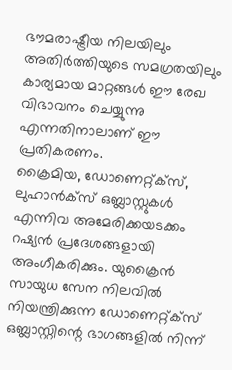ഭൗമരാഷ്ട്രീയ നിലയിലും അതിർത്തിയുടെ സമഗ്രതയിലും കാര്യമായ മാറ്റങ്ങൾ ഈ രേഖ വിഭാവനം ചെയ്യുന്നു എന്നതിനാലാണ് ഈ പ്രതികരണം.
ക്രൈമിയ, ഡോണെറ്റ്ക്സ്, ലുഹാൻക്സ് ഒബ്ലാസ്റ്റുകൾ എന്നിവ അമേരിക്കയടക്കം റഷ്യൻ പ്രദേശങ്ങളായി അംഗീകരിക്കും. യുക്രൈൻ സായുധ സേന നിലവിൽ നിയന്ത്രിക്കുന്ന ഡോണെറ്റ്ക്സ് ഒബ്ലാസ്റ്റിന്റെ ഭാഗങ്ങളിൽ നിന്ന്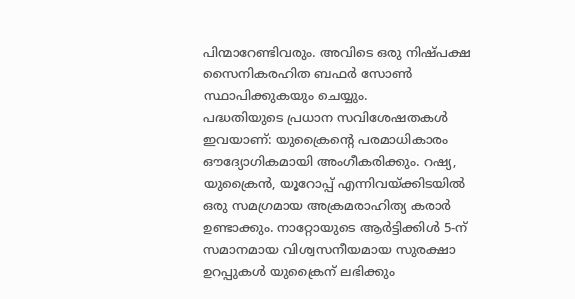പിന്മാറേണ്ടിവരും. അവിടെ ഒരു നിഷ്പക്ഷ സൈനികരഹിത ബഫർ സോൺ സ്ഥാപിക്കുകയും ചെയ്യും.
പദ്ധതിയുടെ പ്രധാന സവിശേഷതകൾ ഇവയാണ്: യുക്രൈന്റെ പരമാധികാരം ഔദ്യോഗികമായി അംഗീകരിക്കും. റഷ്യ, യുക്രൈൻ, യൂറോപ്പ് എന്നിവയ്ക്കിടയിൽ ഒരു സമഗ്രമായ അക്രമരാഹിത്യ കരാർ ഉണ്ടാക്കും. നാറ്റോയുടെ ആർട്ടിക്കിൾ 5-ന് സമാനമായ വിശ്വസനീയമായ സുരക്ഷാ ഉറപ്പുകൾ യുക്രൈന് ലഭിക്കും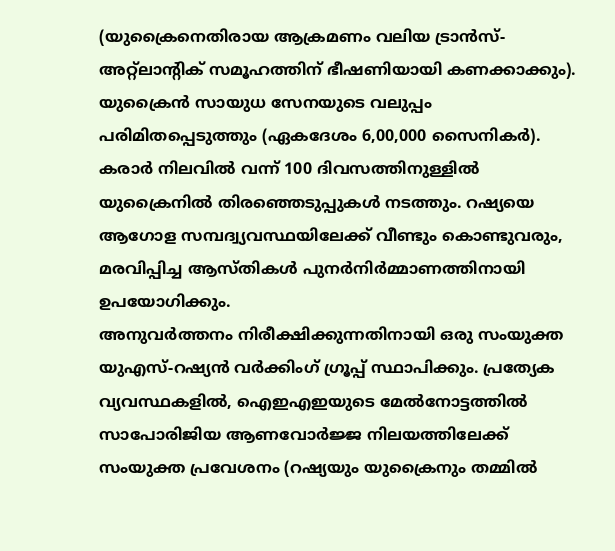(യുക്രൈനെതിരായ ആക്രമണം വലിയ ട്രാൻസ്-അറ്റ്ലാന്റിക് സമൂഹത്തിന് ഭീഷണിയായി കണക്കാക്കും).
യുക്രൈൻ സായുധ സേനയുടെ വലുപ്പം പരിമിതപ്പെടുത്തും (ഏകദേശം 6,00,000 സൈനികർ). കരാർ നിലവിൽ വന്ന് 100 ദിവസത്തിനുള്ളിൽ യുക്രൈനിൽ തിരഞ്ഞെടുപ്പുകൾ നടത്തും. റഷ്യയെ ആഗോള സമ്പദ്വ്യവസ്ഥയിലേക്ക് വീണ്ടും കൊണ്ടുവരും, മരവിപ്പിച്ച ആസ്തികൾ പുനർനിർമ്മാണത്തിനായി ഉപയോഗിക്കും.
അനുവർത്തനം നിരീക്ഷിക്കുന്നതിനായി ഒരു സംയുക്ത യുഎസ്-റഷ്യൻ വർക്കിംഗ് ഗ്രൂപ്പ് സ്ഥാപിക്കും. പ്രത്യേക വ്യവസ്ഥകളിൽ, ഐഇഎഇയുടെ മേൽനോട്ടത്തിൽ സാപോരിജിയ ആണവോർജ്ജ നിലയത്തിലേക്ക് സംയുക്ത പ്രവേശനം (റഷ്യയും യുക്രൈനും തമ്മിൽ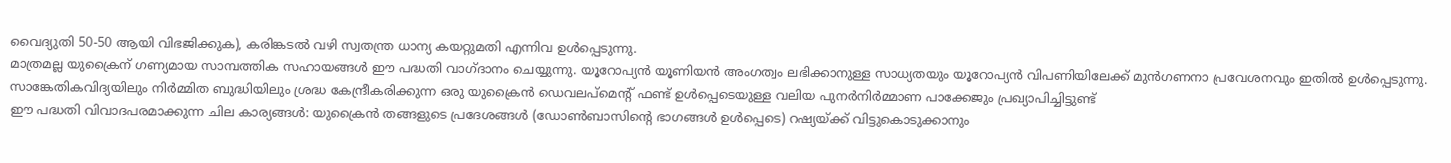വൈദ്യുതി 50-50 ആയി വിഭജിക്കുക), കരിങ്കടൽ വഴി സ്വതന്ത്ര ധാന്യ കയറ്റുമതി എന്നിവ ഉൾപ്പെടുന്നു.
മാത്രമല്ല യുക്രൈന് ഗണ്യമായ സാമ്പത്തിക സഹായങ്ങൾ ഈ പദ്ധതി വാഗ്ദാനം ചെയ്യുന്നു. യൂറോപ്യൻ യൂണിയൻ അംഗത്വം ലഭിക്കാനുള്ള സാധ്യതയും യൂറോപ്യൻ വിപണിയിലേക്ക് മുൻഗണനാ പ്രവേശനവും ഇതിൽ ഉൾപ്പെടുന്നു. സാങ്കേതികവിദ്യയിലും നിർമ്മിത ബുദ്ധിയിലും ശ്രദ്ധ കേന്ദ്രീകരിക്കുന്ന ഒരു യുക്രൈൻ ഡെവലപ്മെന്റ് ഫണ്ട് ഉൾപ്പെടെയുള്ള വലിയ പുനർനിർമ്മാണ പാക്കേജും പ്രഖ്യാപിച്ചിട്ടുണ്ട്
ഈ പദ്ധതി വിവാദപരമാക്കുന്ന ചില കാര്യങ്ങൾ: യുക്രൈൻ തങ്ങളുടെ പ്രദേശങ്ങൾ (ഡോൺബാസിന്റെ ഭാഗങ്ങൾ ഉൾപ്പെടെ) റഷ്യയ്ക്ക് വിട്ടുകൊടുക്കാനും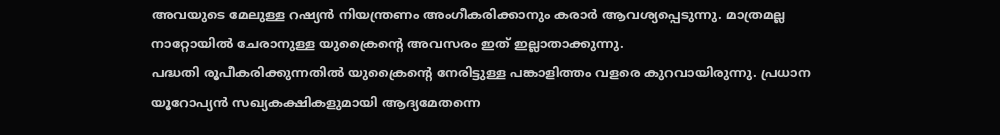അവയുടെ മേലുള്ള റഷ്യൻ നിയന്ത്രണം അംഗീകരിക്കാനും കരാർ ആവശ്യപ്പെടുന്നു. മാത്രമല്ല നാറ്റോയിൽ ചേരാനുള്ള യുക്രൈന്റെ അവസരം ഇത് ഇല്ലാതാക്കുന്നു.
പദ്ധതി രൂപീകരിക്കുന്നതിൽ യുക്രൈന്റെ നേരിട്ടുള്ള പങ്കാളിത്തം വളരെ കുറവായിരുന്നു. പ്രധാന യൂറോപ്യൻ സഖ്യകക്ഷികളുമായി ആദ്യമേതന്നെ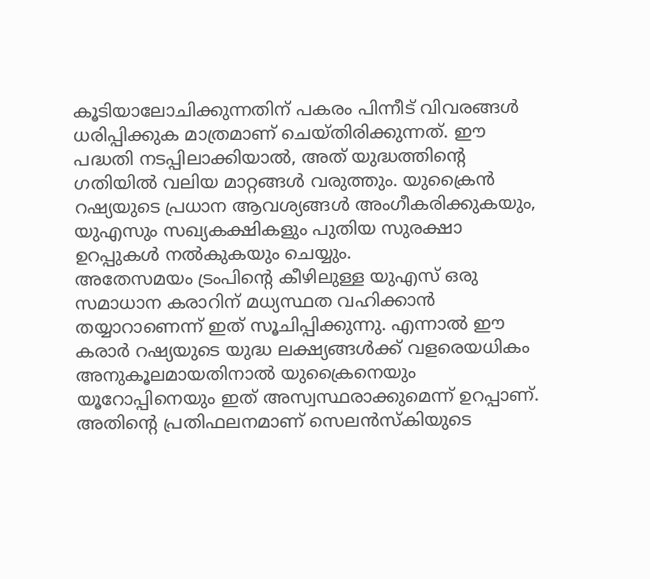കൂടിയാലോചിക്കുന്നതിന് പകരം പിന്നീട് വിവരങ്ങൾ ധരിപ്പിക്കുക മാത്രമാണ് ചെയ്തിരിക്കുന്നത്. ഈ പദ്ധതി നടപ്പിലാക്കിയാൽ, അത് യുദ്ധത്തിന്റെ ഗതിയിൽ വലിയ മാറ്റങ്ങൾ വരുത്തും. യുക്രൈൻ റഷ്യയുടെ പ്രധാന ആവശ്യങ്ങൾ അംഗീകരിക്കുകയും, യുഎസും സഖ്യകക്ഷികളും പുതിയ സുരക്ഷാ ഉറപ്പുകൾ നൽകുകയും ചെയ്യും.
അതേസമയം ട്രംപിന്റെ കീഴിലുള്ള യുഎസ് ഒരു സമാധാന കരാറിന് മധ്യസ്ഥത വഹിക്കാൻ തയ്യാറാണെന്ന് ഇത് സൂചിപ്പിക്കുന്നു. എന്നാൽ ഈ കരാർ റഷ്യയുടെ യുദ്ധ ലക്ഷ്യങ്ങൾക്ക് വളരെയധികം അനുകൂലമായതിനാൽ യുക്രൈനെയും യൂറോപ്പിനെയും ഇത് അസ്വസ്ഥരാക്കുമെന്ന് ഉറപ്പാണ്. അതിന്റെ പ്രതിഫലനമാണ് സെലൻസ്കിയുടെ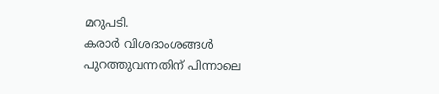മറുപടി.
കരാർ വിശദാംശങ്ങൾ പുറത്തുവന്നതിന് പിന്നാലെ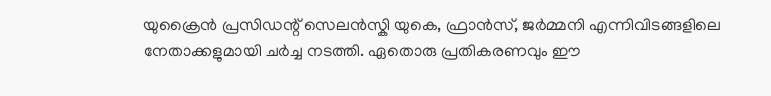യുക്രൈൻ പ്രസിഡന്റ് സെലൻസ്കി യുകെ, ഫ്രാൻസ്, ജർമ്മനി എന്നിവിടങ്ങളിലെ നേതാക്കളുമായി ചർച്ച നടത്തി. ഏതൊരു പ്രതികരണവും ഈ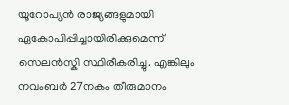യൂറോപ്യൻ രാജ്യങ്ങളുമായി ഏകോപിപ്പിച്ചായിരിക്കുമെന്ന് സെലൻസ്കി സ്ഥിരീകരിച്ചു. എങ്കിലും നവംബർ 27നകം തീരുമാനം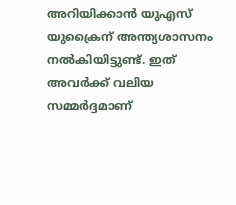അറിയിക്കാൻ യുഎസ് യുക്രൈന് അന്ത്യശാസനം നൽകിയിട്ടുണ്ട്. ഇത് അവർക്ക് വലിയ സമ്മർദ്ദമാണ്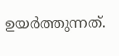ഉയർത്തുന്നത്.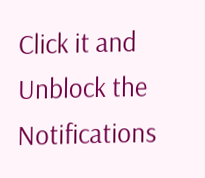Click it and Unblock the Notifications